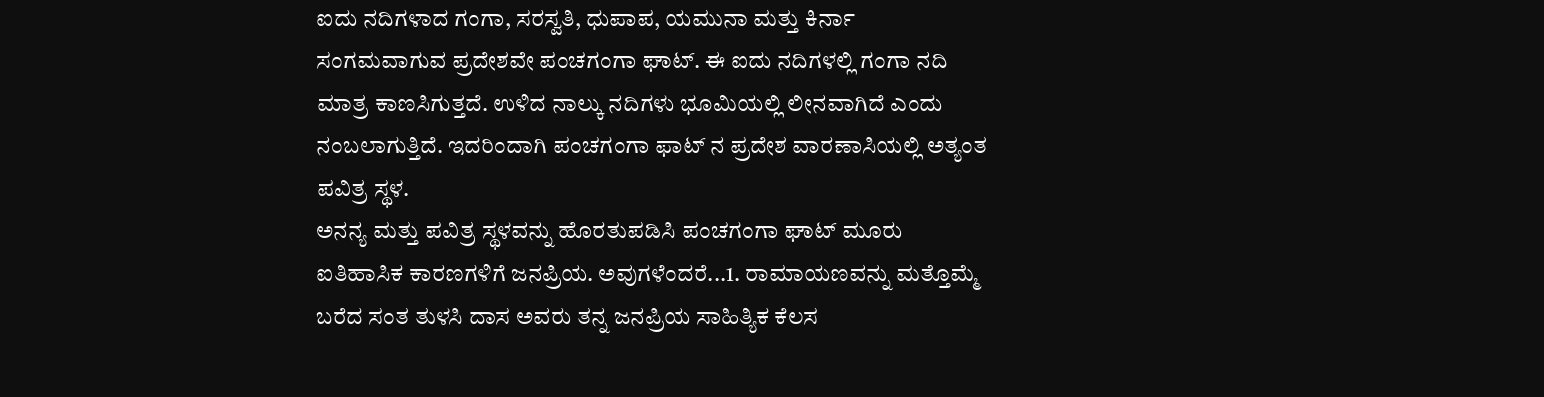ಐದು ನದಿಗಳಾದ ಗಂಗಾ, ಸರಸ್ವತಿ, ಧುಪಾಪ, ಯಮುನಾ ಮತ್ತು ಕಿರ್ನಾ ಸಂಗಮವಾಗುವ ಪ್ರದೇಶವೇ ಪಂಚಗಂಗಾ ಘಾಟ್. ಈ ಐದು ನದಿಗಳಲ್ಲಿ ಗಂಗಾ ನದಿ ಮಾತ್ರ ಕಾಣಸಿಗುತ್ತದೆ. ಉಳಿದ ನಾಲ್ಕು ನದಿಗಳು ಭೂಮಿಯಲ್ಲಿ ಲೀನವಾಗಿದೆ ಎಂದು ನಂಬಲಾಗುತ್ತಿದೆ. ಇದರಿಂದಾಗಿ ಪಂಚಗಂಗಾ ಫಾಟ್ ನ ಪ್ರದೇಶ ವಾರಣಾಸಿಯಲ್ಲಿ ಅತ್ಯಂತ ಪವಿತ್ರ ಸ್ಥಳ.
ಅನನ್ಯ ಮತ್ತು ಪವಿತ್ರ ಸ್ಥಳವನ್ನು ಹೊರತುಪಡಿಸಿ ಪಂಚಗಂಗಾ ಘಾಟ್ ಮೂರು ಐತಿಹಾಸಿಕ ಕಾರಣಗಳಿಗೆ ಜನಪ್ರಿಯ. ಅವುಗಳೆಂದರೆ...1. ರಾಮಾಯಣವನ್ನು ಮತ್ತೊಮ್ಮೆ ಬರೆದ ಸಂತ ತುಳಸಿ ದಾಸ ಅವರು ತನ್ನ ಜನಪ್ರಿಯ ಸಾಹಿತ್ಯಿಕ ಕೆಲಸ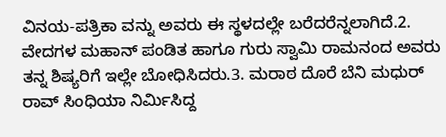ವಿನಯ-ಪತ್ರಿಕಾ ವನ್ನು ಅವರು ಈ ಸ್ಥಳದಲ್ಲೇ ಬರೆದರೆನ್ನಲಾಗಿದೆ.2. ವೇದಗಳ ಮಹಾನ್ ಪಂಡಿತ ಹಾಗೂ ಗುರು ಸ್ವಾಮಿ ರಾಮನಂದ ಅವರು ತನ್ನ ಶಿಷ್ಯರಿಗೆ ಇಲ್ಲೇ ಬೋಧಿಸಿದರು.3. ಮರಾಠ ದೊರೆ ಬೆನಿ ಮಧುರ್ ರಾವ್ ಸಿಂಧಿಯಾ ನಿರ್ಮಿಸಿದ್ದ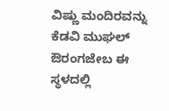ವಿಷ್ಣು ಮಂದಿರವನ್ನು ಕೆಡವಿ ಮುಘಲ್ ಔರಂಗಜೇಬ ಈ ಸ್ಥಳದಲ್ಲಿ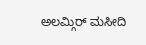ಅಲಮ್ಗಿರ್ ಮಸೀದಿ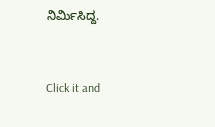ನಿರ್ಮಿಸಿದ್ದ.


Click it and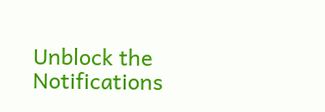Unblock the Notifications